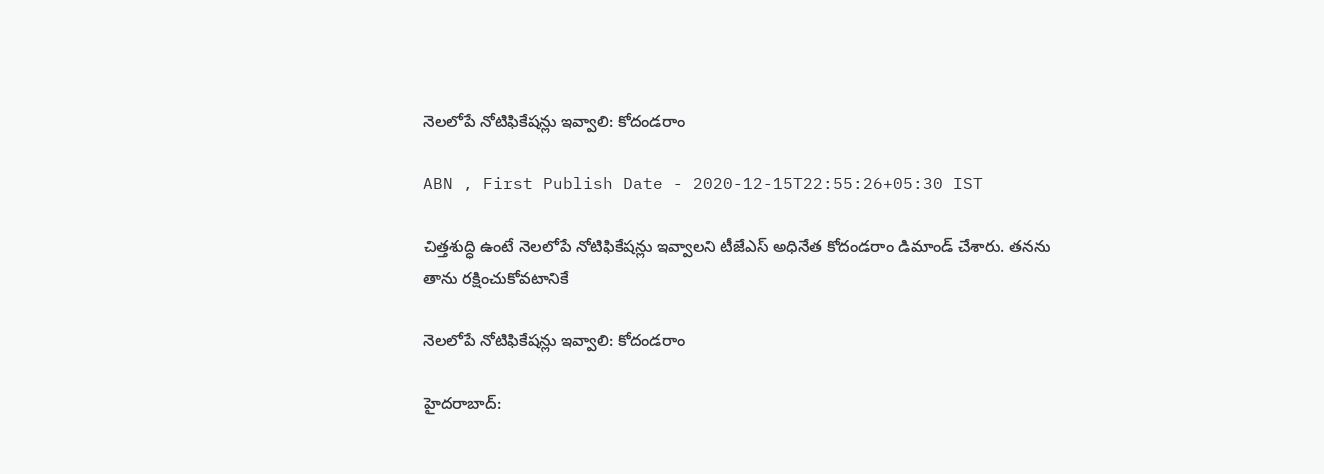నెలలోపే నోటిఫికేషన్లు ఇవ్వాలి: కోదండరాం

ABN , First Publish Date - 2020-12-15T22:55:26+05:30 IST

చిత్తశుద్ధి ఉంటే నెలలోపే నోటిఫికేషన్లు ఇవ్వాలని టీజేఎస్ అధినేత కోదండరాం డిమాండ్ చేశారు. తనను తాను రక్షించుకోవటానికే

నెలలోపే నోటిఫికేషన్లు ఇవ్వాలి: కోదండరాం

హైదరాబాద్‌: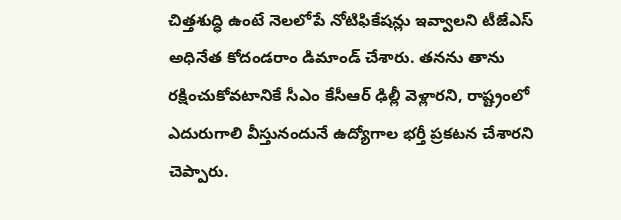చిత్తశుద్ధి ఉంటే నెలలోపే నోటిఫికేషన్లు ఇవ్వాలని టీజేఎస్ అధినేత కోదండరాం డిమాండ్ చేశారు. తనను తాను రక్షించుకోవటానికే సీఎం కేసీఆర్ ఢిల్లీ వెళ్లారని, రాష్ట్రంలో ఎదురుగాలి వీస్తునందునే ఉద్యోగాల భర్తీ ప్రకటన చేశారని చెప్పారు.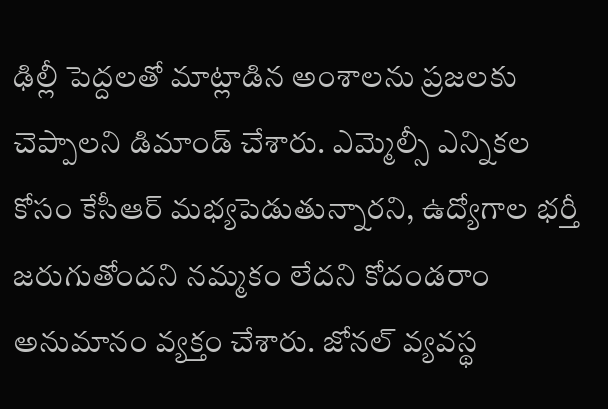ఢిల్లీ పెద్దలతో మాట్లాడిన అంశాలను ప్రజలకు చెప్పాలని డిమాండ్ చేశారు. ఎమ్మెల్సీ ఎన్నికల కోసం కేసీఆర్‌ మభ్యపెడుతున్నారని, ఉద్యోగాల భర్తీ జరుగుతోందని నమ్మకం లేదని కోదండరాం అనుమానం వ్యక్తం చేశారు. జోనల్ వ్యవస్థ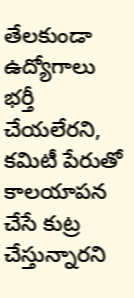తేలకుండా ఉద్యోగాలు భర్తీ చేయలేరని, కమిటీ పేరుతో కాలయాపన చేసే కుట్ర చేస్తున్నారని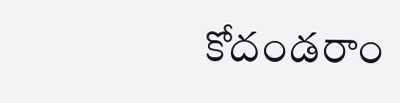కోదండరాం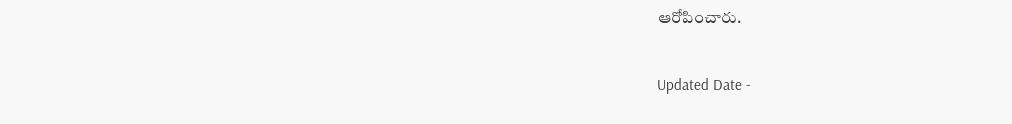ఆరోపించారు.

Updated Date -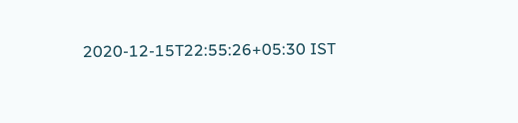2020-12-15T22:55:26+05:30 IST